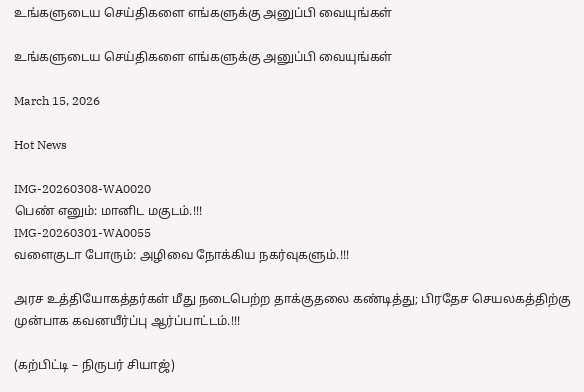உங்களுடைய செய்திகளை எங்களுக்கு அனுப்பி வையுங்கள்

உங்களுடைய செய்திகளை எங்களுக்கு அனுப்பி வையுங்கள்

March 15, 2026

Hot News

IMG-20260308-WA0020
பெண் எனும்: மானிட மகுடம்.!!!
IMG-20260301-WA0055
வளைகுடா போரும்: அழிவை நோக்கிய நகர்வுகளும்.!!!

அரச உத்தியோகத்தர்கள் மீது நடைபெற்ற தாக்குதலை கண்டித்து; பிரதேச செயலகத்திற்கு முன்பாக கவனயீர்ப்பு ஆர்ப்பாட்டம்.!!!

(கற்பிட்டி – நிருபர் சியாஜ்)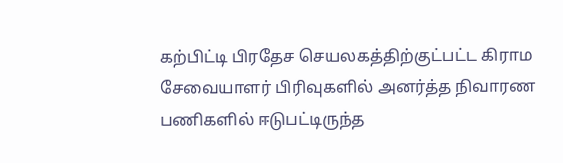கற்பிட்டி பிரதேச செயலகத்திற்குட்பட்ட கிராம சேவையாளர் பிரிவுகளில் அனர்த்த நிவாரண பணிகளில் ஈடுபட்டிருந்த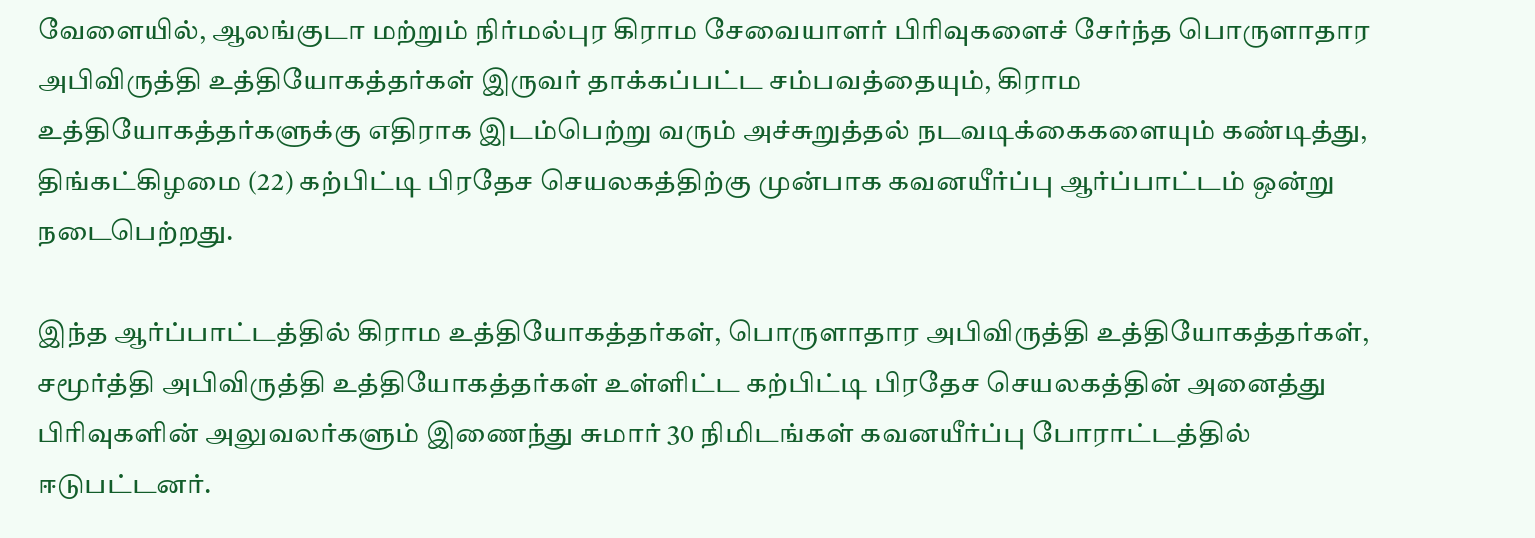வேளையில், ஆலங்குடா மற்றும் நிர்மல்புர கிராம சேவையாளர் பிரிவுகளைச் சேர்ந்த பொருளாதார அபிவிருத்தி உத்தியோகத்தர்கள் இருவர் தாக்கப்பட்ட சம்பவத்தையும், கிராம உத்தியோகத்தர்களுக்கு எதிராக இடம்பெற்று வரும் அச்சுறுத்தல் நடவடிக்கைகளையும் கண்டித்து, திங்கட்கிழமை (22) கற்பிட்டி பிரதேச செயலகத்திற்கு முன்பாக கவனயீர்ப்பு ஆர்ப்பாட்டம் ஒன்று நடைபெற்றது.

இந்த ஆர்ப்பாட்டத்தில் கிராம உத்தியோகத்தர்கள், பொருளாதார அபிவிருத்தி உத்தியோகத்தர்கள், சமூர்த்தி அபிவிருத்தி உத்தியோகத்தர்கள் உள்ளிட்ட கற்பிட்டி பிரதேச செயலகத்தின் அனைத்து பிரிவுகளின் அலுவலர்களும் இணைந்து சுமார் 30 நிமிடங்கள் கவனயீர்ப்பு போராட்டத்தில் ஈடுபட்டனர்.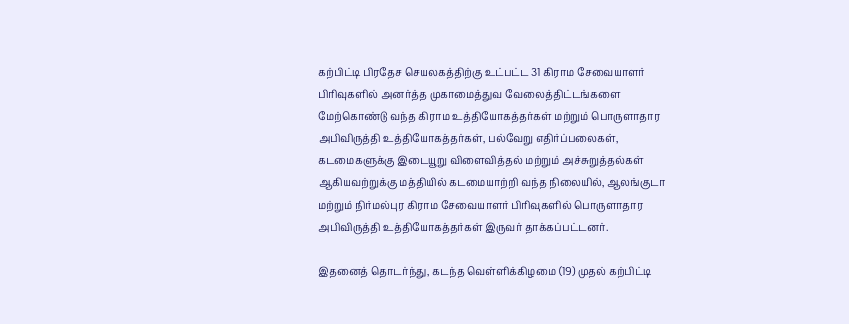கற்பிட்டி பிரதேச செயலகத்திற்கு உட்பட்ட 31 கிராம சேவையாளர் பிரிவுகளில் அனர்த்த முகாமைத்துவ வேலைத்திட்டங்களை மேற்கொண்டு வந்த கிராம உத்தியோகத்தர்கள் மற்றும் பொருளாதார அபிவிருத்தி உத்தியோகத்தர்கள், பல்வேறு எதிர்ப்பலைகள், கடமைகளுக்கு இடையூறு விளைவித்தல் மற்றும் அச்சுறுத்தல்கள் ஆகியவற்றுக்கு மத்தியில் கடமையாற்றி வந்த நிலையில், ஆலங்குடா மற்றும் நிர்மல்புர கிராம சேவையாளர் பிரிவுகளில் பொருளாதார அபிவிருத்தி உத்தியோகத்தர்கள் இருவர் தாக்கப்பட்டனர்.

இதனைத் தொடர்ந்து, கடந்த வெள்ளிக்கிழமை (19) முதல் கற்பிட்டி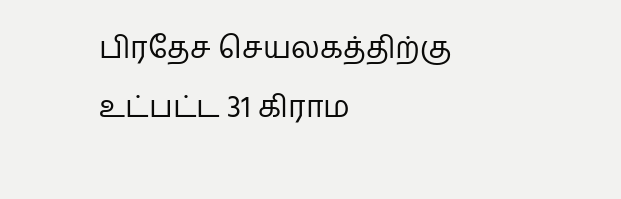பிரதேச செயலகத்திற்கு உட்பட்ட 31 கிராம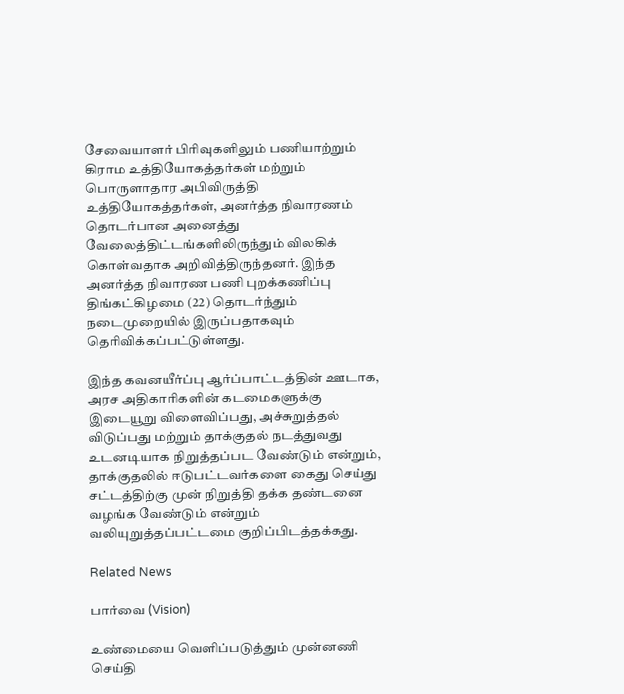சேவையாளர் பிரிவுகளிலும் பணியாற்றும் கிராம உத்தியோகத்தர்கள் மற்றும் பொருளாதார அபிவிருத்தி உத்தியோகத்தர்கள், அனர்த்த நிவாரணம் தொடர்பான அனைத்து வேலைத்திட்டங்களிலிருந்தும் விலகிக் கொள்வதாக அறிவித்திருந்தனர். இந்த அனர்த்த நிவாரண பணி புறக்கணிப்பு திங்கட்கிழமை (22) தொடர்ந்தும் நடைமுறையில் இருப்பதாகவும் தெரிவிக்கப்பட்டுள்ளது.

இந்த கவனயீர்ப்பு ஆர்ப்பாட்டத்தின் ஊடாக, அரச அதிகாரிகளின் கடமைகளுக்கு இடையூறு விளைவிப்பது, அச்சுறுத்தல் விடுப்பது மற்றும் தாக்குதல் நடத்துவது உடனடியாக நிறுத்தப்பட வேண்டும் என்றும், தாக்குதலில் ஈடுபட்டவர்களை கைது செய்து சட்டத்திற்கு முன் நிறுத்தி தக்க தண்டனை வழங்க வேண்டும் என்றும் வலியுறுத்தப்பட்டமை குறிப்பிடத்தக்கது.

Related News

பார்வை (Vision)

உண்மையை வெளிப்படுத்தும் முன்னணி செய்தி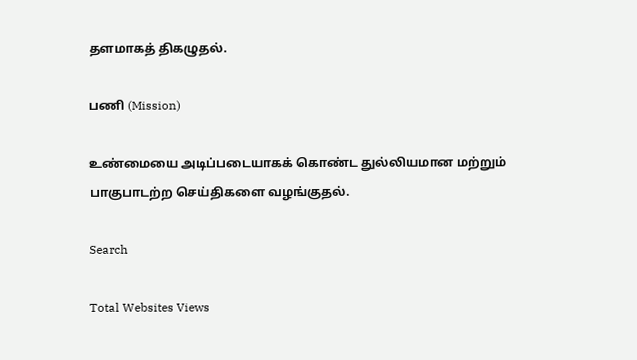தளமாகத் திகழுதல்.

பணி (Mission)

உண்மையை அடிப்படையாகக் கொண்ட துல்லியமான மற்றும் பாகுபாடற்ற செய்திகளை வழங்குதல்.

Search

Total Websites Views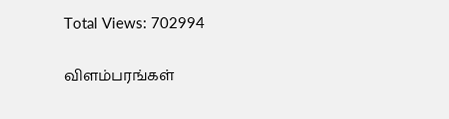Total Views: 702994

விளம்பரங்கள்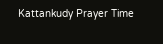Kattankudy Prayer Time